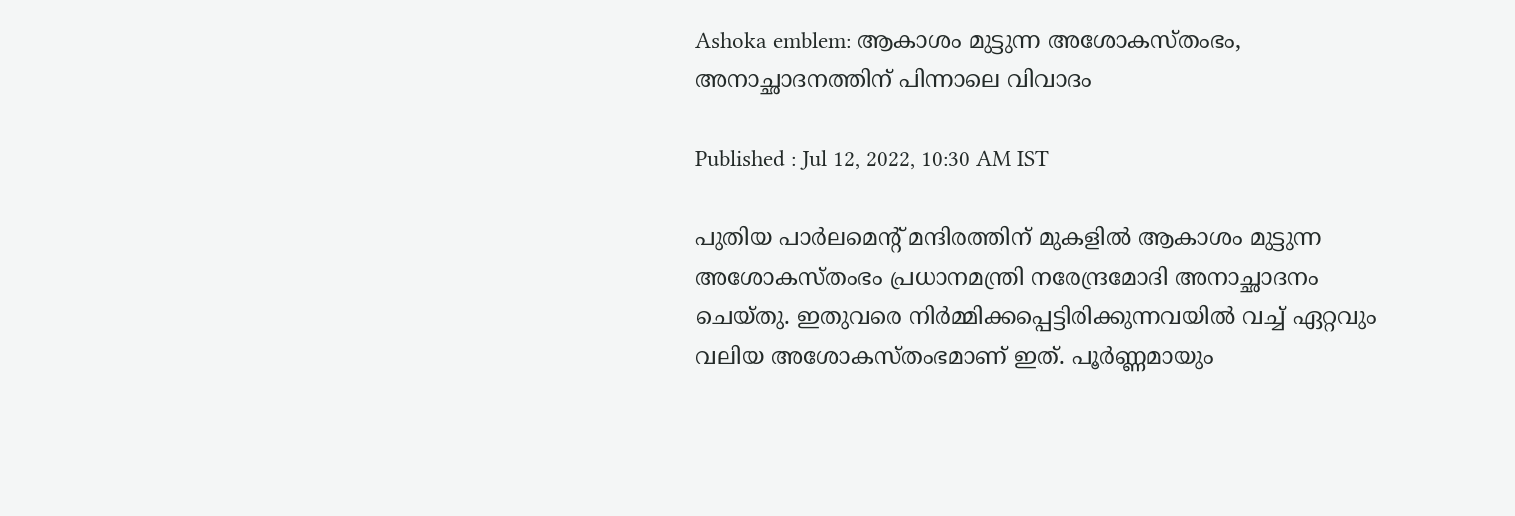Ashoka emblem: ആകാശം മുട്ടുന്ന അശോകസ്തംഭം, അനാച്ഛാദനത്തിന് പിന്നാലെ വിവാദം

Published : Jul 12, 2022, 10:30 AM IST

പുതിയ പാർലമെന്‍റ് മന്ദിരത്തിന് മുകളിൽ ആകാശം മുട്ടുന്ന അശോകസ്തംഭം പ്രധാനമന്ത്രി നരേന്ദ്രമോദി അനാച്ഛാദനം ചെയ്തു. ഇതുവരെ നിര്‍മ്മിക്കപ്പെട്ടിരിക്കുന്നവയില്‍ വച്ച് ഏറ്റവും വലിയ അശോകസ്തംഭമാണ് ഇത്. പൂര്‍ണ്ണമായും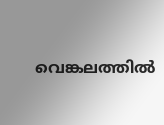വെങ്കലത്തില്‍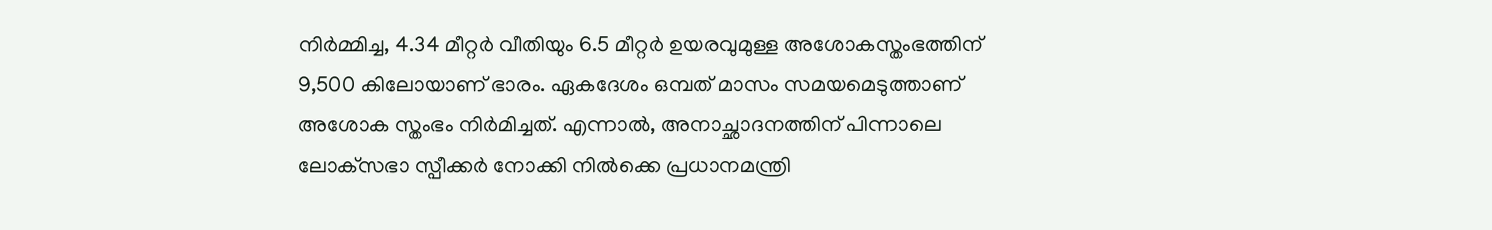നിര്‍മ്മിച്ച, 4.34 മീറ്റർ വീതിയും 6.5 മീറ്റർ ഉയരവുമുള്ള അശോകസ്തംഭത്തിന് 9,500 കിലോയാണ് ഭാരം. ഏകദേശം ഒമ്പത് മാസം സമയമെടുത്താണ് അശോക സ്തംഭം നിർമിച്ചത്. എന്നാല്‍, അനാച്ഛാദനത്തിന് പിന്നാലെ ലോക്‌സഭാ സ്പീക്കർ നോക്കി നില്‍ക്കെ പ്രധാനമന്ത്രി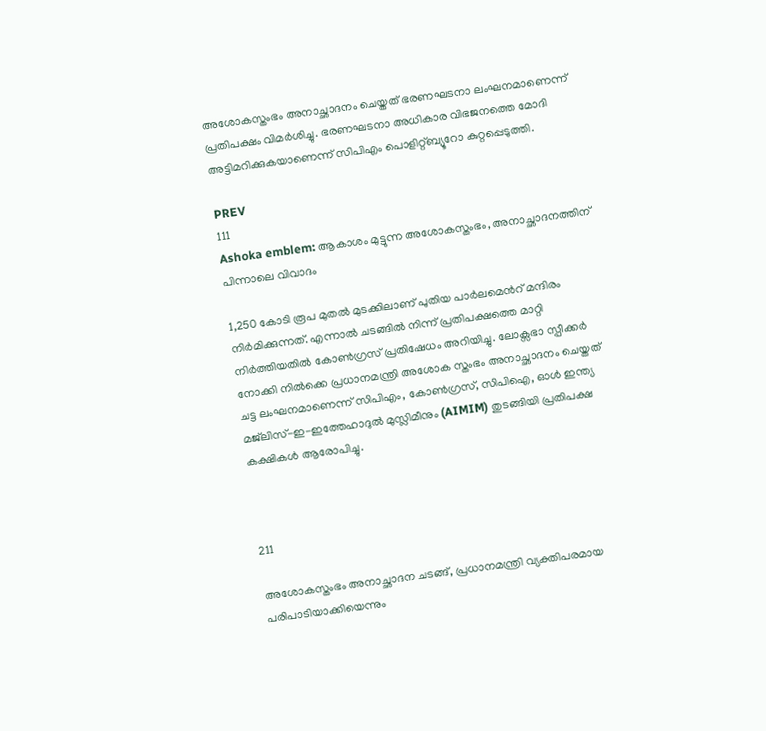അശോകസ്തംഭം അനാച്ഛാദനം ചെയ്തത് ഭരണഘടനാ ലംഘനമാണെന്ന് പ്രതിപക്ഷം വിമർശിച്ചു. ഭരണഘടനാ അധികാര വിഭജനത്തെ മോദി അട്ടിമറിക്കുകയാണെന്ന് സിപിഎം പൊളിറ്റ്ബ്യൂറോ കുറ്റപ്പെടുത്തി.

PREV
111
Ashoka emblem: ആകാശം മുട്ടുന്ന അശോകസ്തംഭം, അനാച്ഛാദനത്തിന് പിന്നാലെ വിവാദം

1,250 കോടി രൂപ മുതൽ മുടക്കിലാണ് പുതിയ പാർലമെന്‍റ് മന്ദിരം നിർമിക്കുന്നത്. എന്നാല്‍ ചടങ്ങിൽ നിന്ന് പ്രതിപക്ഷത്തെ മാറ്റി നിർത്തിയതിൽ കോൺഗ്രസ് പ്രതിഷേധം അറിയിച്ചു. ലോക്സഭാ സ്പീക്കർ നോക്കി നിൽക്കെ പ്രധാനമന്ത്രി അശോക സ്തംഭം അനാച്ഛാദനം ചെയ്തത് ചട്ട ലംഘനമാണെന്ന് സിപിഎം, കോണ്‍ഗ്രസ്, സിപിഐ, ഓൾ ഇന്ത്യ മജ്‌ലിസ്-ഇ-ഇത്തേഹാദുൽ മുസ്ലിമീനും (AIMIM) തുടങ്ങിയി പ്രതിപക്ഷ കക്ഷികള്‍ ആരോപിച്ചു.



211

അശോകസ്തംഭം അനാച്ഛാദന ചടങ്ങ്, പ്രധാനമന്ത്രി വ്യക്തിപരമായ പരിപാടിയാക്കിയെന്നും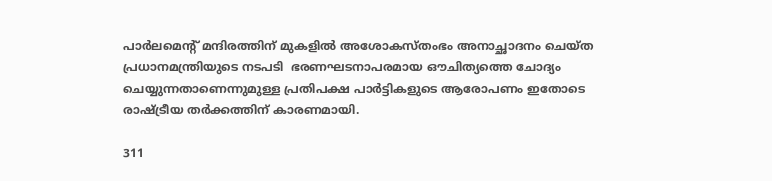പാർലമെന്‍റ് മന്ദിരത്തിന് മുകളിൽ അശോകസ്തംഭം അനാച്ഛാദനം ചെയ്ത പ്രധാനമന്ത്രിയുടെ നടപടി  ഭരണഘടനാപരമായ ഔചിത്യത്തെ ചോദ്യം ചെയ്യുന്നതാണെന്നുമുള്ള പ്രതിപക്ഷ പാർട്ടികളുടെ ആരോപണം ഇതോടെ രാഷ്ട്രീയ തർക്കത്തിന് കാരണമായി.

311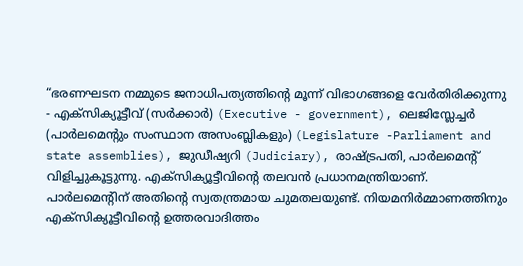“ഭരണഘടന നമ്മുടെ ജനാധിപത്യത്തിന്‍റെ മൂന്ന് വിഭാഗങ്ങളെ വേർതിരിക്കുന്നു - എക്സിക്യൂട്ടീവ് (സർക്കാർ) (Executive - government), ലെജിസ്ലേച്ചർ (പാർലമെന്‍റും സംസ്ഥാന അസംബ്ലികളും) (Legislature -Parliament and state assemblies), ജുഡീഷ്യറി (Judiciary), രാഷ്ട്രപതി, പാർലമെന്‍റ് വിളിച്ചുകൂട്ടുന്നു. എക്‌സിക്യൂട്ടീവിന്‍റെ തലവൻ പ്രധാനമന്ത്രിയാണ്. പാര്‍ലമെന്‍റിന് അതിന്‍റെ സ്വതന്ത്രമായ ചുമതലയുണ്ട്. നിയമനിർമ്മാണത്തിനും എക്സിക്യൂട്ടീവിന്‍റെ ഉത്തരവാദിത്തം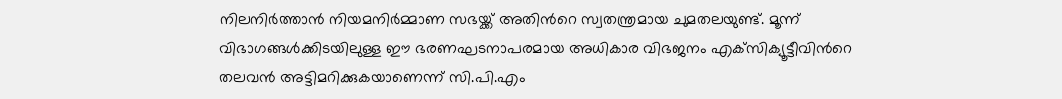നിലനിർത്താൻ നിയമനിർമ്മാണ സഭയ്ക്ക് അതിന്‍റെ സ്വതന്ത്രമായ ചുമതലയുണ്ട്. മൂന്ന് വിഭാഗങ്ങൾക്കിടയിലുള്ള ഈ ഭരണഘടനാപരമായ അധികാര വിഭജനം എക്‌സിക്യൂട്ടീവിന്‍റെ തലവൻ അട്ടിമറിക്കുകയാണെന്ന് സി.പി.എം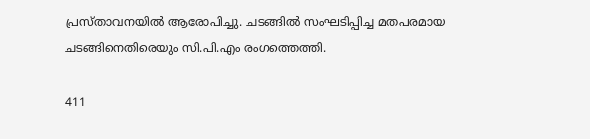പ്രസ്താവനയിൽ ആരോപിച്ചു. ചടങ്ങിൽ സംഘടിപ്പിച്ച മതപരമായ ചടങ്ങിനെതിരെയും സി.പി.എം രംഗത്തെത്തി.

411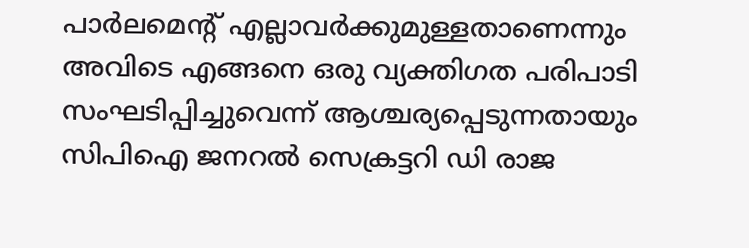പാർലമെന്‍റ് എല്ലാവർക്കുമുള്ളതാണെന്നും അവിടെ എങ്ങനെ ഒരു വ്യക്തിഗത പരിപാടി സംഘടിപ്പിച്ചുവെന്ന് ആശ്ചര്യപ്പെടുന്നതായും സിപിഐ ജനറൽ സെക്രട്ടറി ഡി രാജ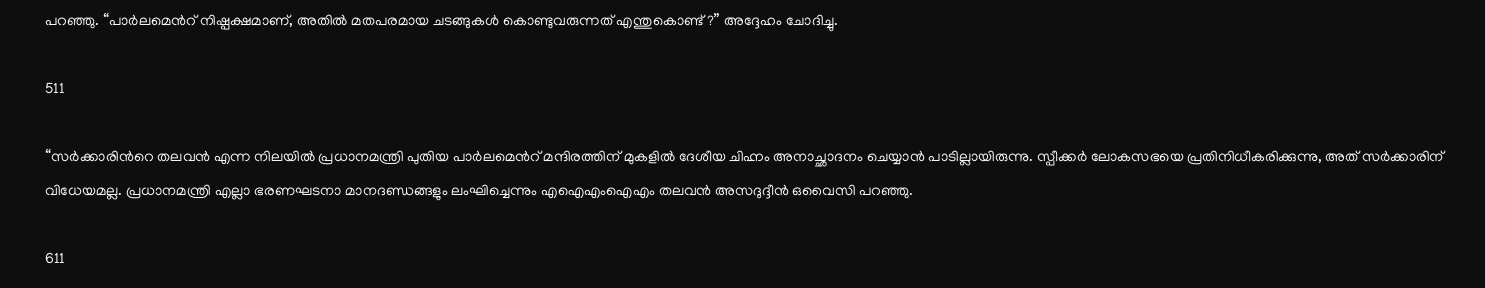പറഞ്ഞു. “പാർലമെന്‍റ് നിഷ്പക്ഷമാണ്, അതിൽ മതപരമായ ചടങ്ങുകൾ കൊണ്ടുവരുന്നത് എന്തുകൊണ്ട്?” അദ്ദേഹം ചോദിച്ചു.

511

“സർക്കാരിന്‍റെ തലവൻ എന്ന നിലയിൽ പ്രധാനമന്ത്രി പുതിയ പാർലമെന്‍റ് മന്ദിരത്തിന് മുകളിൽ ദേശീയ ചിഹ്നം അനാച്ഛാദനം ചെയ്യാൻ പാടില്ലായിരുന്നു. സ്പീക്കർ ലോകസഭയെ പ്രതിനിധീകരിക്കുന്നു, അത് സർക്കാരിന് വിധേയമല്ല. പ്രധാനമന്ത്രി എല്ലാ ഭരണഘടനാ മാനദണ്ഡങ്ങളും ലംഘിച്ചെന്നും എഐഎംഐഎം തലവൻ അസദുദ്ദീൻ ഒവൈസി പറഞ്ഞു.

611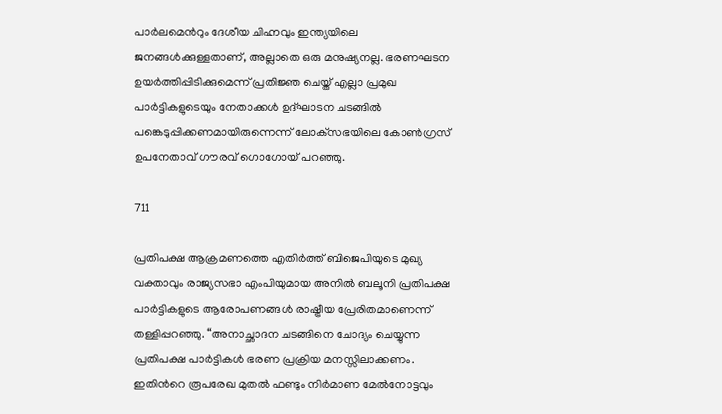പാർലമെന്‍റും ദേശീയ ചിഹ്നവും ഇന്ത്യയിലെ ജനങ്ങൾക്കുള്ളതാണ്, അല്ലാതെ ഒരു മനുഷ്യനല്ല. ഭരണഘടന ഉയർത്തിപ്പിടിക്കുമെന്ന് പ്രതിജ്ഞ ചെയ്ത് എല്ലാ പ്രമുഖ പാർട്ടികളുടെയും നേതാക്കൾ ഉദ്ഘാടന ചടങ്ങിൽ പങ്കെടുപ്പിക്കണമായിരുന്നെന്ന് ലോക്‌സഭയിലെ കോൺഗ്രസ് ഉപനേതാവ് ഗൗരവ് ഗൊഗോയ് പറഞ്ഞു.

711

പ്രതിപക്ഷ ആക്രമണത്തെ എതിർത്ത് ബിജെപിയുടെ മുഖ്യ വക്താവും രാജ്യസഭാ എംപിയുമായ അനിൽ ബലൂനി പ്രതിപക്ഷ പാർട്ടികളുടെ ആരോപണങ്ങൾ രാഷ്ട്രീയ പ്രേരിതമാണെന്ന് തള്ളിപ്പറഞ്ഞു. “അനാച്ഛാദന ചടങ്ങിനെ ചോദ്യം ചെയ്യുന്ന പ്രതിപക്ഷ പാർട്ടികൾ ഭരണ പ്രക്രിയ മനസ്സിലാക്കണം. ഇതിന്‍റെ രൂപരേഖ മുതൽ ഫണ്ടും നിർമാണ മേൽനോട്ടവും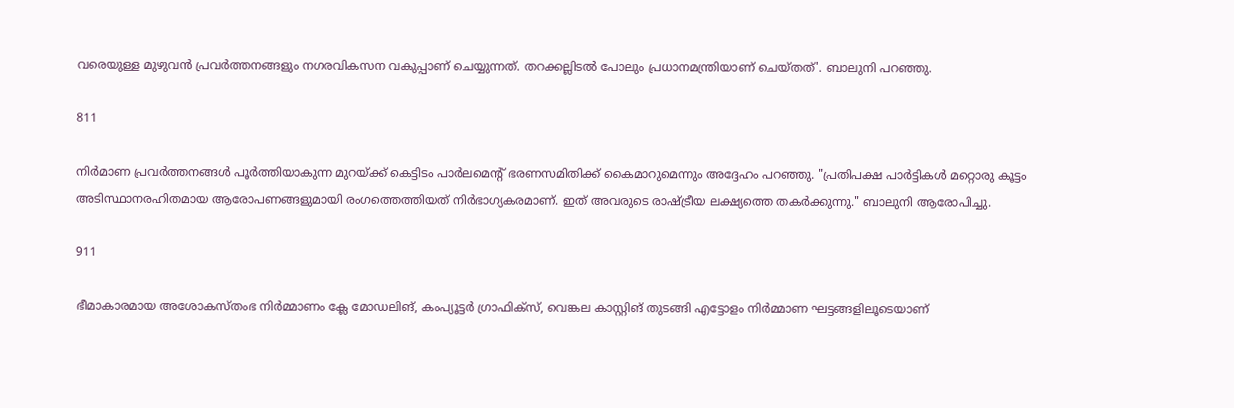വരെയുള്ള മുഴുവൻ പ്രവർത്തനങ്ങളും നഗരവികസന വകുപ്പാണ് ചെയ്യുന്നത്. തറക്കല്ലിടൽ പോലും പ്രധാനമന്ത്രിയാണ് ചെയ്തത്'. ബാലുനി പറഞ്ഞു.

811

നിർമാണ പ്രവർത്തനങ്ങൾ പൂർത്തിയാകുന്ന മുറയ്ക്ക് കെട്ടിടം പാർലമെന്‍റ് ഭരണസമിതിക്ക് കൈമാറുമെന്നും അദ്ദേഹം പറഞ്ഞു. "പ്രതിപക്ഷ പാർട്ടികൾ മറ്റൊരു കൂട്ടം അടിസ്ഥാനരഹിതമായ ആരോപണങ്ങളുമായി രംഗത്തെത്തിയത് നിർഭാഗ്യകരമാണ്. ഇത് അവരുടെ രാഷ്ട്രീയ ലക്ഷ്യത്തെ തകർക്കുന്നു." ബാലുനി ആരോപിച്ചു.

911

ഭീമാകാരമായ അശോകസ്തംഭ നിര്‍മ്മാണം ക്ലേ മോഡലിങ്, കംപ്യൂട്ടർ ഗ്രാഫിക്‌സ്, വെങ്കല കാസ്റ്റിങ് തുടങ്ങി എട്ടോളം നിര്‍മ്മാണ ഘട്ടങ്ങളിലൂടെയാണ്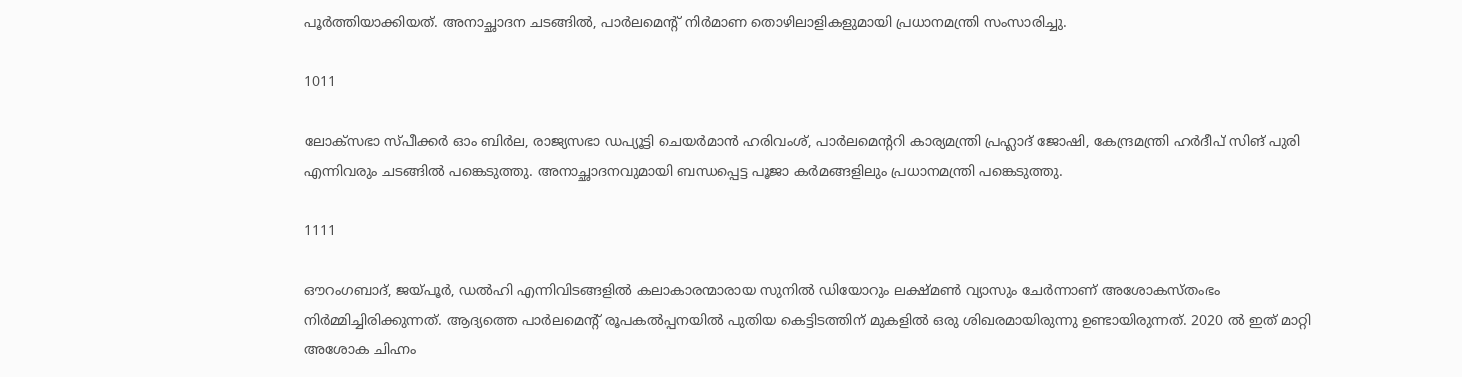പൂർത്തിയാക്കിയത്. അനാച്ഛാദന ചടങ്ങിൽ, പാർലമെന്‍റ് നിർമാണ തൊഴിലാളികളുമായി പ്രധാനമന്ത്രി സംസാരിച്ചു.

1011

ലോക്‌സഭാ സ്പീക്കർ ഓം ബിർല, രാജ്യസഭാ ഡപ്യൂട്ടി ചെയർമാൻ ഹരിവംശ്, പാർലമെന്‍ററി കാര്യമന്ത്രി പ്രഹ്ലാദ് ജോഷി, കേന്ദ്രമന്ത്രി ഹർദീപ് സിങ് പുരി എന്നിവരും ചടങ്ങിൽ പങ്കെടുത്തു. അനാച്ഛാദനവുമായി ബന്ധപ്പെട്ട പൂജാ കർമങ്ങളിലും പ്രധാനമന്ത്രി പങ്കെടുത്തു.

1111

ഔറംഗബാദ്, ജയ്പൂർ, ഡൽഹി എന്നിവിടങ്ങളിൽ കലാകാരന്മാരായ സുനിൽ ഡിയോറും ലക്ഷ്മൺ വ്യാസും ചേർന്നാണ് അശോകസ്തംഭം നിർമ്മിച്ചിരിക്കുന്നത്. ആദ്യത്തെ പാര്‍ലമെന്‍റ് രൂപകൽപ്പനയിൽ പുതിയ കെട്ടിടത്തിന് മുകളിൽ ഒരു ശിഖരമായിരുന്നു ഉണ്ടായിരുന്നത്. 2020 ൽ ഇത് മാറ്റി അശോക ചിഹ്നം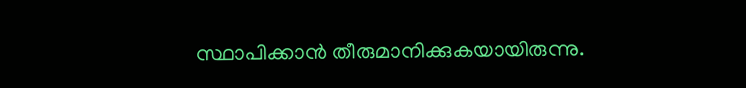സ്ഥാപിക്കാന്‍ തീരുമാനിക്കുകയായിരുന്നു.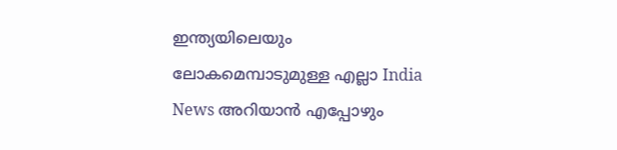ഇന്ത്യയിലെയും ലോകമെമ്പാടുമുള്ള എല്ലാ India News അറിയാൻ എപ്പോഴും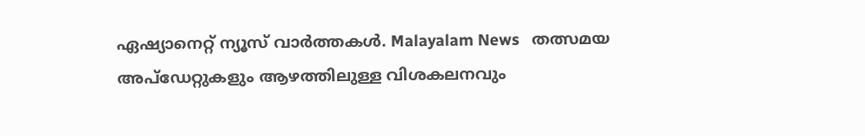ഏഷ്യാനെറ്റ് ന്യൂസ് വാർത്തകൾ. Malayalam News   തത്സമയ അപ്‌ഡേറ്റുകളും ആഴത്തിലുള്ള വിശകലനവും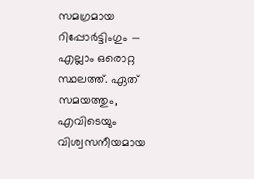സമഗ്രമായ റിപ്പോർട്ടിംഗും — എല്ലാം ഒരൊറ്റ സ്ഥലത്ത്. ഏത് സമയത്തും, എവിടെയും വിശ്വസനീയമായ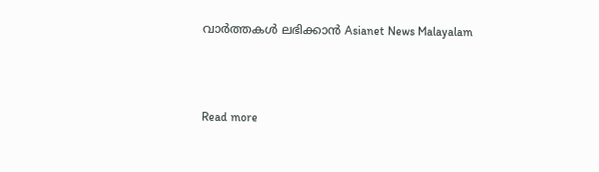വാർത്തകൾ ലഭിക്കാൻ Asianet News Malayalam



Read more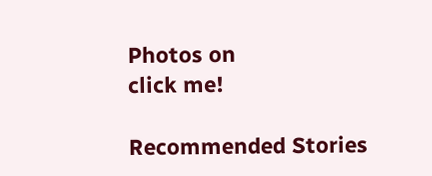Photos on
click me!

Recommended Stories